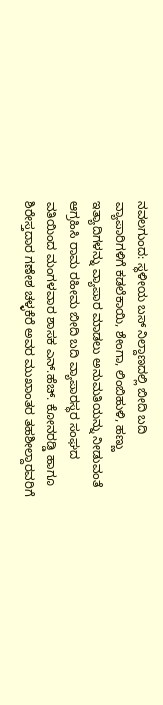ನವಲಗುಂದ: ಸ್ಥಳೀಯ ಬಸ್ ನಿಲ್ದಾಣದಲ್ಲಿ ಬೀದಿ ಬದಿ ವ್ಯಾಪಾರಿಗಳಿಗೆ ಕಡಲೆಕಾಯಿ, ಶೇಂಗಾ, ಲಿಂಬಿಹುಳಿ, ಹಣ್ಣು ಇತ್ಯಾದಿಗಳನ್ನು ವ್ಯಾಪಾರ ಮಾಡಲು ಅನುಮತಿಯನ್ನು ನೀಡುವಂತೆ ಆಗ್ರಹಿಸಿ ರಾಮ ರಹೀಮ ಬೀದಿ ಬದಿ ವ್ಯಾಪಾರಸ್ಥರ ಸಂಘದ ವತಿಯಿಂದ ಮಂಗಳವಾರ ಶಾಸಕ ಎನ್.ಹೆಚ್. ಕೋನರಡ್ಡಿ ಹಾಗೂ ಶಿರೇಸ್ತದಾರ ಗಣೇಶ ಚಳ್ಳಕೆರೆ ಅವರ ಮುಖಾಂತರ ತಹಶೀಲ್ದಾರವರಿಗೆ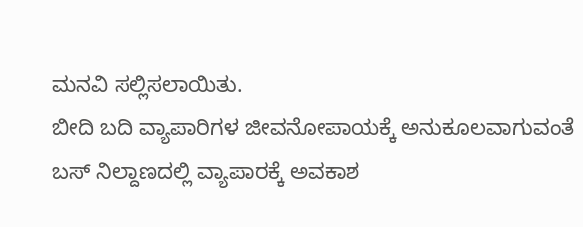ಮನವಿ ಸಲ್ಲಿಸಲಾಯಿತು.
ಬೀದಿ ಬದಿ ವ್ಯಾಪಾರಿಗಳ ಜೀವನೋಪಾಯಕ್ಕೆ ಅನುಕೂಲವಾಗುವಂತೆ ಬಸ್ ನಿಲ್ದಾಣದಲ್ಲಿ ವ್ಯಾಪಾರಕ್ಕೆ ಅವಕಾಶ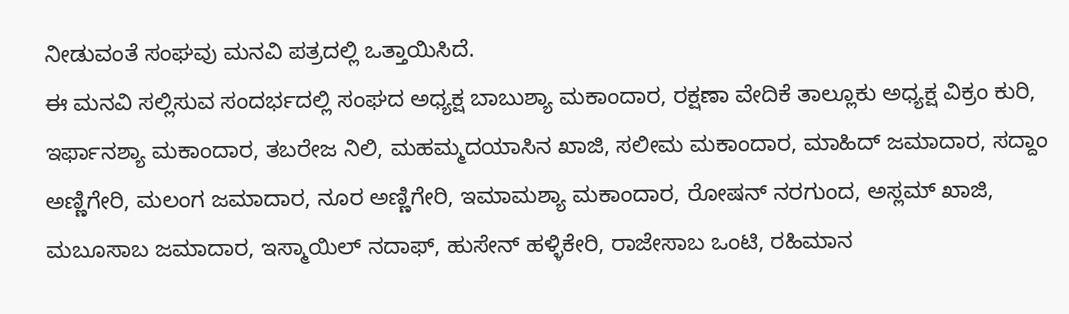ನೀಡುವಂತೆ ಸಂಘವು ಮನವಿ ಪತ್ರದಲ್ಲಿ ಒತ್ತಾಯಿಸಿದೆ.
ಈ ಮನವಿ ಸಲ್ಲಿಸುವ ಸಂದರ್ಭದಲ್ಲಿ ಸಂಘದ ಅಧ್ಯಕ್ಷ ಬಾಬುಶ್ಯಾ ಮಕಾಂದಾರ, ರಕ್ಷಣಾ ವೇದಿಕೆ ತಾಲ್ಲೂಕು ಅಧ್ಯಕ್ಷ ವಿಕ್ರಂ ಕುರಿ, ಇರ್ಫಾನಶ್ಯಾ ಮಕಾಂದಾರ, ತಬರೇಜ ನಿಲಿ, ಮಹಮ್ಮದಯಾಸಿನ ಖಾಜಿ, ಸಲೀಮ ಮಕಾಂದಾರ, ಮಾಹಿದ್ ಜಮಾದಾರ, ಸದ್ದಾಂ ಅಣ್ಣಿಗೇರಿ, ಮಲಂಗ ಜಮಾದಾರ, ನೂರ ಅಣ್ಣಿಗೇರಿ, ಇಮಾಮಶ್ಯಾ ಮಕಾಂದಾರ, ರೋಷನ್ ನರಗುಂದ, ಅಸ್ಲಮ್ ಖಾಜಿ, ಮಬೂಸಾಬ ಜಮಾದಾರ, ಇಸ್ಮಾಯಿಲ್ ನದಾಫ್, ಹುಸೇನ್ ಹಳ್ಳಿಕೇರಿ, ರಾಜೇಸಾಬ ಒಂಟಿ, ರಹಿಮಾನ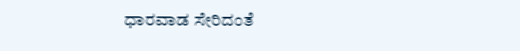ಧಾರವಾಡ ಸೇರಿದಂತೆ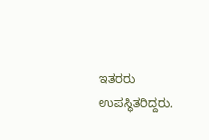ಇತರರು ಉಪಸ್ಥಿತರಿದ್ದರು.